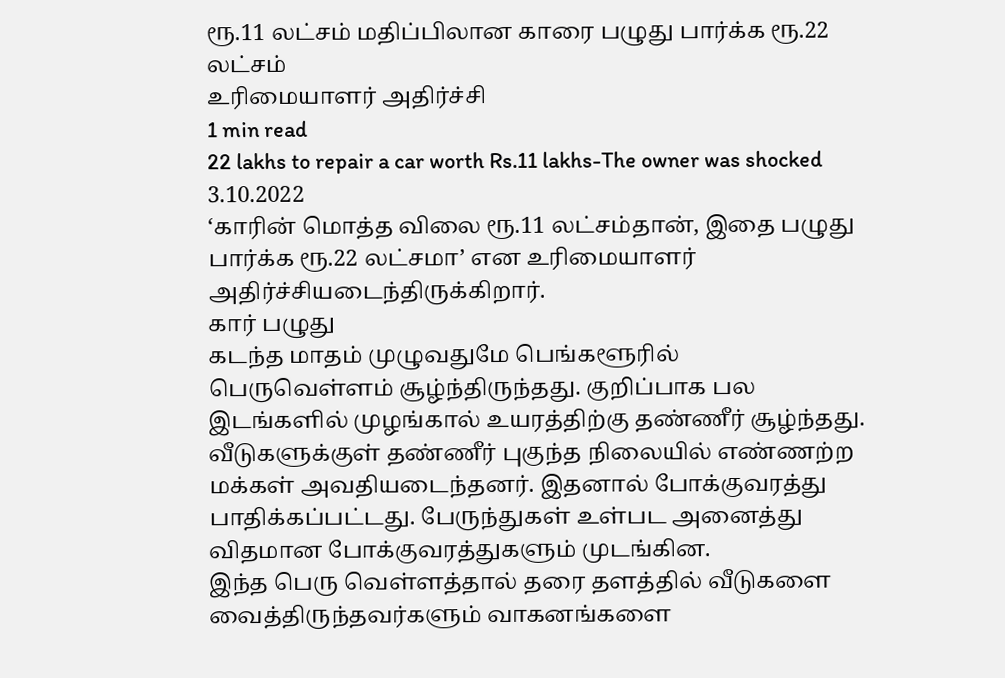ரூ.11 லட்சம் மதிப்பிலான காரை பழுது பார்க்க ரூ.22 லட்சம்
உரிமையாளர் அதிர்ச்சி
1 min read
22 lakhs to repair a car worth Rs.11 lakhs-The owner was shocked
3.10.2022
‘காரின் மொத்த விலை ரூ.11 லட்சம்தான், இதை பழுது பார்க்க ரூ.22 லட்சமா’ என உரிமையாளர் அதிர்ச்சியடைந்திருக்கிறார்.
கார் பழுது
கடந்த மாதம் முழுவதுமே பெங்களூரில் பெருவெள்ளம் சூழ்ந்திருந்தது. குறிப்பாக பல இடங்களில் முழங்கால் உயரத்திற்கு தண்ணீர் சூழ்ந்தது. வீடுகளுக்குள் தண்ணீர் புகுந்த நிலையில் எண்ணற்ற மக்கள் அவதியடைந்தனர். இதனால் போக்குவரத்து பாதிக்கப்பட்டது. பேருந்துகள் உள்பட அனைத்து விதமான போக்குவரத்துகளும் முடங்கின.
இந்த பெரு வெள்ளத்தால் தரை தளத்தில் வீடுகளை வைத்திருந்தவர்களும் வாகனங்களை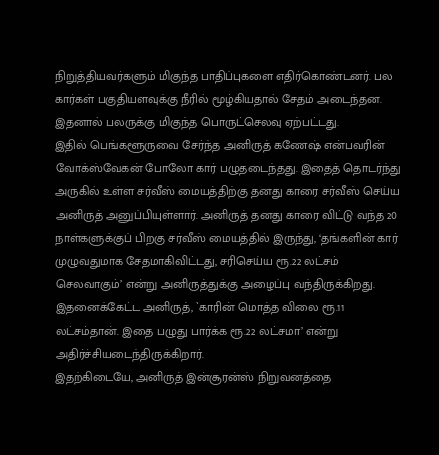நிறுத்தியவர்களும் மிகுந்த பாதிப்புகளை எதிர்கொண்டனர். பல கார்கள் பகுதியளவுக்கு நீரில் மூழ்கியதால் சேதம் அடைந்தன. இதனால் பலருக்கு மிகுந்த பொருட்செலவு ஏற்பட்டது.
இதில் பெங்களூருவை சேர்ந்த அனிருத் கணேஷ் என்பவரின் வோக்ஸ்வேகன் போலோ கார் பழுதடைந்தது. இதைத் தொடர்ந்து அருகில் உள்ள சர்வீஸ் மையத்திற்கு தனது காரை சர்வீஸ் செய்ய அனிருத் அனுப்பியுள்ளார். அனிருத் தனது காரை விட்டு வந்த 20 நாள்களுக்குப் பிறகு சர்வீஸ் மையத்தில் இருந்து, ‘தங்களின் கார் முழுவதுமாக சேதமாகிவிட்டது, சரிசெய்ய ரூ.22 லட்சம் செலவாகும்’ என்று அனிருத்துக்கு அழைப்பு வந்திருக்கிறது.
இதனைக்கேட்ட அனிருத், `காரின் மொத்த விலை ரூ.11 லட்சம்தான். இதை பழுது பார்க்க ரூ.22 லட்சமா’ என்று அதிர்ச்சியடைந்திருக்கிறார்.
இதற்கிடையே, அனிருத் இன்சூரன்ஸ் நிறுவனத்தை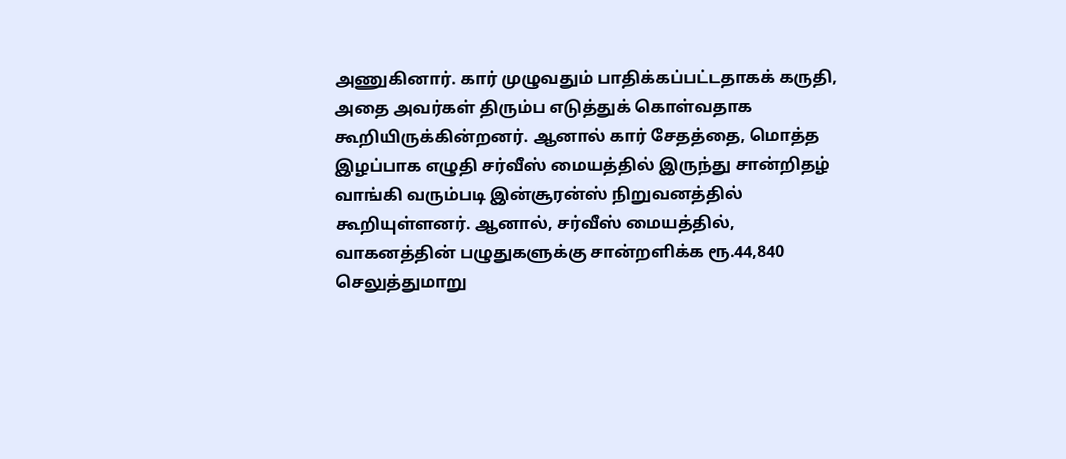அணுகினார். கார் முழுவதும் பாதிக்கப்பட்டதாகக் கருதி, அதை அவர்கள் திரும்ப எடுத்துக் கொள்வதாக கூறியிருக்கின்றனர். ஆனால் கார் சேதத்தை, மொத்த இழப்பாக எழுதி சர்வீஸ் மையத்தில் இருந்து சான்றிதழ் வாங்கி வரும்படி இன்சூரன்ஸ் நிறுவனத்தில் கூறியுள்ளனர். ஆனால், சர்வீஸ் மையத்தில், வாகனத்தின் பழுதுகளுக்கு சான்றளிக்க ரூ.44,840 செலுத்துமாறு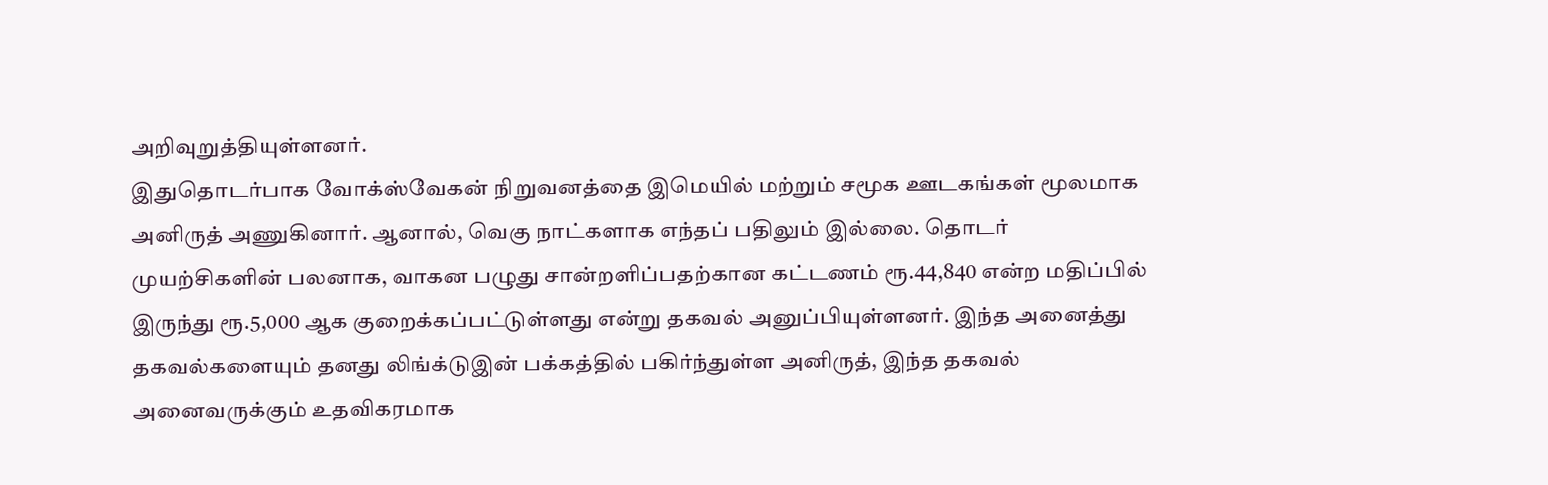அறிவுறுத்தியுள்ளனர்.
இதுதொடர்பாக வோக்ஸ்வேகன் நிறுவனத்தை இமெயில் மற்றும் சமூக ஊடகங்கள் மூலமாக அனிருத் அணுகினார். ஆனால், வெகு நாட்களாக எந்தப் பதிலும் இல்லை. தொடர் முயற்சிகளின் பலனாக, வாகன பழுது சான்றளிப்பதற்கான கட்டணம் ரூ.44,840 என்ற மதிப்பில் இருந்து ரூ.5,000 ஆக குறைக்கப்பட்டுள்ளது என்று தகவல் அனுப்பியுள்ளனர். இந்த அனைத்து தகவல்களையும் தனது லிங்க்டுஇன் பக்கத்தில் பகிர்ந்துள்ள அனிருத், இந்த தகவல் அனைவருக்கும் உதவிகரமாக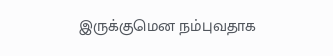இருக்குமென நம்புவதாக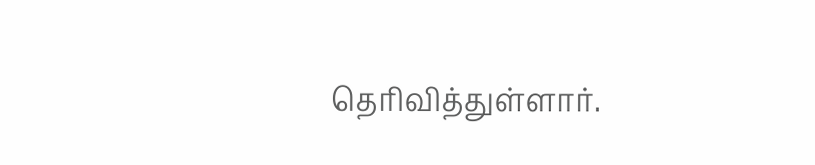தெரிவித்துள்ளார்.